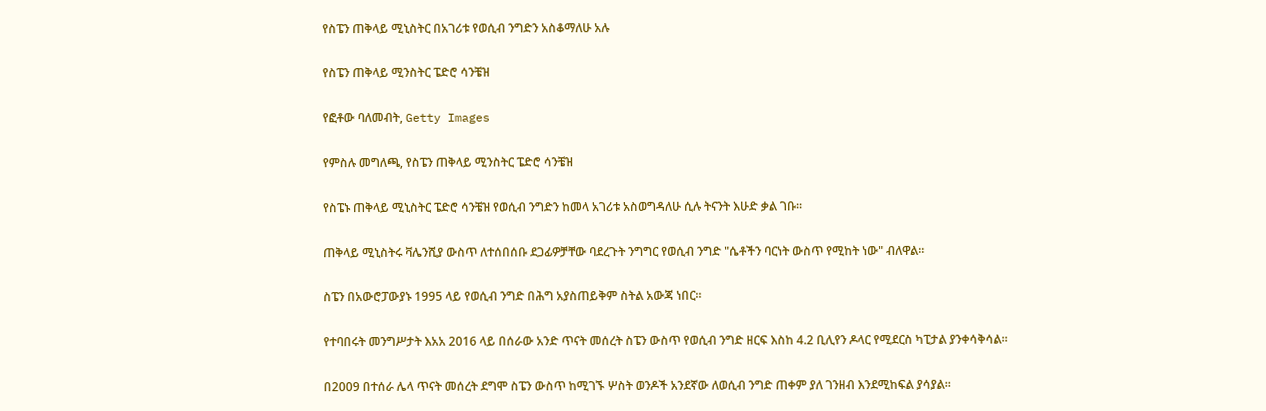የስፔን ጠቅላይ ሚኒስትር በአገሪቱ የወሲብ ንግድን አስቆማለሁ አሉ

የስፔን ጠቅላይ ሚንስትር ፔድሮ ሳንቼዝ

የፎቶው ባለመብት, Getty Images

የምስሉ መግለጫ, የስፔን ጠቅላይ ሚንስትር ፔድሮ ሳንቼዝ

የስፔኑ ጠቅላይ ሚኒስትር ፔድሮ ሳንቼዝ የወሲብ ንግድን ከመላ አገሪቱ አስወግዳለሁ ሲሉ ትናንት እሁድ ቃል ገቡ።

ጠቅላይ ሚኒስትሩ ቫሌንሺያ ውስጥ ለተሰበሰቡ ደጋፊዎቻቸው ባደረጉት ንግግር የወሲብ ንግድ "ሴቶችን ባርነት ውስጥ የሚከት ነው" ብለዋል።

ስፔን በአውሮፓውያኑ 1995 ላይ የወሲብ ንግድ በሕግ አያስጠይቅም ስትል አውጃ ነበር።

የተባበሩት መንግሥታት እአአ 2016 ላይ በሰራው አንድ ጥናት መሰረት ስፔን ውስጥ የወሲብ ንግድ ዘርፍ እስከ 4.2 ቢሊየን ዶላር የሚደርስ ካፒታል ያንቀሳቅሳል።

በ2009 በተሰራ ሌላ ጥናት መሰረት ደግሞ ስፔን ውስጥ ከሚገኙ ሦስት ወንዶች አንደኛው ለወሲብ ንግድ ጠቀም ያለ ገንዘብ እንደሚከፍል ያሳያል።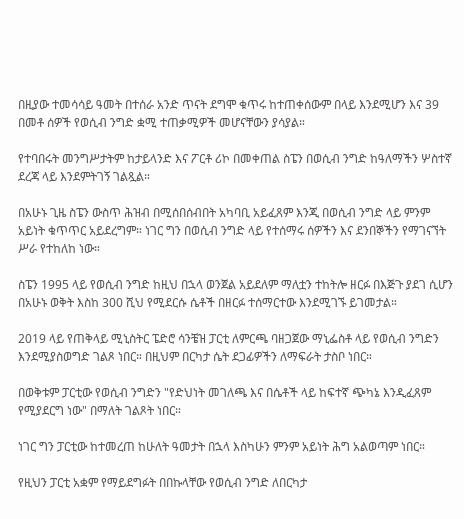በዚያው ተመሳሳይ ዓመት በተሰራ አንድ ጥናት ደግሞ ቁጥሩ ከተጠቀሰውም በላይ እንደሚሆን እና 39 በመቶ ሰዎች የወሲብ ንግድ ቋሚ ተጠቃሚዎች መሆናቸውን ያሳያል።

የተባበሩት መንግሥታትም ከታይላንድ እና ፖርቶ ሪኮ በመቀጠል ስፔን በወሲብ ንግድ ከዓለማችን ሦስተኛ ደረጃ ላይ እንደምትገኝ ገልጿል።

በአሁኑ ጊዜ ስፔን ውስጥ ሕዝብ በሚሰበሰብበት አካባቢ አይፈጸም እንጂ በወሲብ ንግድ ላይ ምንም አይነት ቁጥጥር አይደረግም። ነገር ግን በወሲብ ንግድ ላይ የተሰማሩ ሰዎችን እና ደንበኞችን የማገናኘት ሥራ የተከለከ ነው።

ስፔን 1995 ላይ የወሲብ ንግድ ከዚህ በኋላ ወንጀል አይደለም ማለቷን ተከትሎ ዘርፉ በእጅጉ ያደገ ሲሆን በአሁኑ ወቅት እስከ 300 ሺህ የሚደርሱ ሴቶች በዘርፉ ተሰማርተው እንደሚገኙ ይገመታል።

2019 ላይ የጠቅላይ ሚኒስትር ፔድሮ ሳንቼዝ ፓርቲ ለምርጫ ባዘጋጀው ማኒፌስቶ ላይ የወሲብ ንግድን እንደሚያስወግድ ገልጾ ነበር። በዚህም በርካታ ሴት ደጋፊዎችን ለማፍራት ታስቦ ነበር።

በወቅቱም ፓርቲው የወሲብ ንግድን "የድህነት መገለጫ እና በሴቶች ላይ ከፍተኛ ጭካኔ እንዲፈጸም የሚያደርግ ነው" በማለት ገልጾት ነበር።

ነገር ግን ፓርቲው ከተመረጠ ከሁለት ዓመታት በኋላ እስካሁን ምንም አይነት ሕግ አልወጣም ነበር።

የዚህን ፓርቲ አቋም የማይደግፉት በበኩላቸው የወሲብ ንግድ ለበርካታ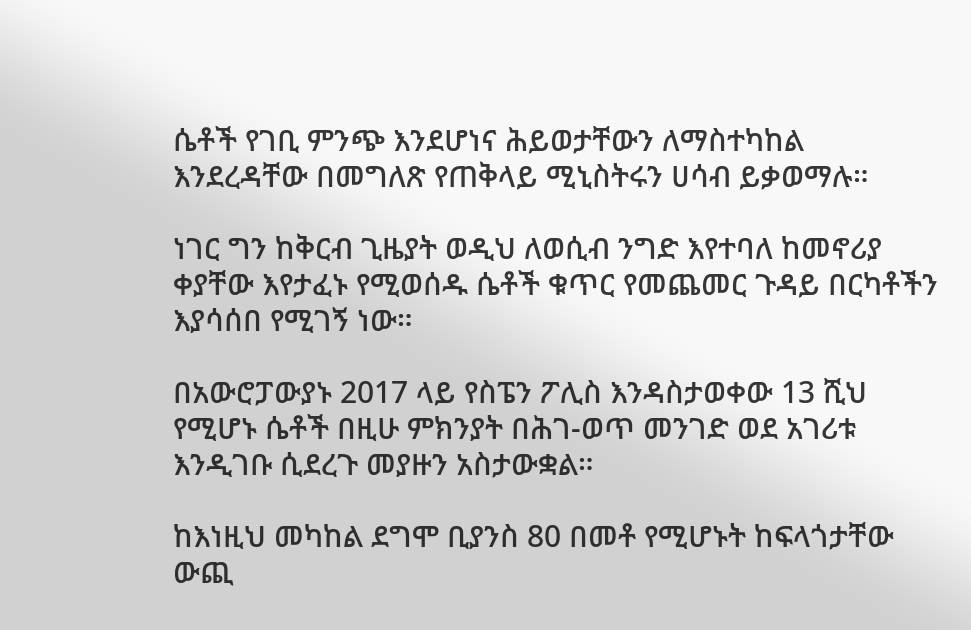ሴቶች የገቢ ምንጭ እንደሆነና ሕይወታቸውን ለማስተካከል እንደረዳቸው በመግለጽ የጠቅላይ ሚኒስትሩን ሀሳብ ይቃወማሉ።

ነገር ግን ከቅርብ ጊዜያት ወዲህ ለወሲብ ንግድ እየተባለ ከመኖሪያ ቀያቸው እየታፈኑ የሚወሰዱ ሴቶች ቁጥር የመጨመር ጉዳይ በርካቶችን እያሳሰበ የሚገኝ ነው።

በአውሮፓውያኑ 2017 ላይ የስፔን ፖሊስ እንዳስታወቀው 13 ሺህ የሚሆኑ ሴቶች በዚሁ ምክንያት በሕገ-ወጥ መንገድ ወደ አገሪቱ እንዲገቡ ሲደረጉ መያዙን አስታውቋል።

ከእነዚህ መካከል ደግሞ ቢያንስ 80 በመቶ የሚሆኑት ከፍላጎታቸው ውጪ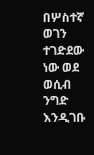በሦስተኛ ወገን ተገድደው ነው ወደ ወሲብ ንግድ እንዲገቡ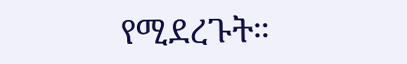የሚደረጉት።